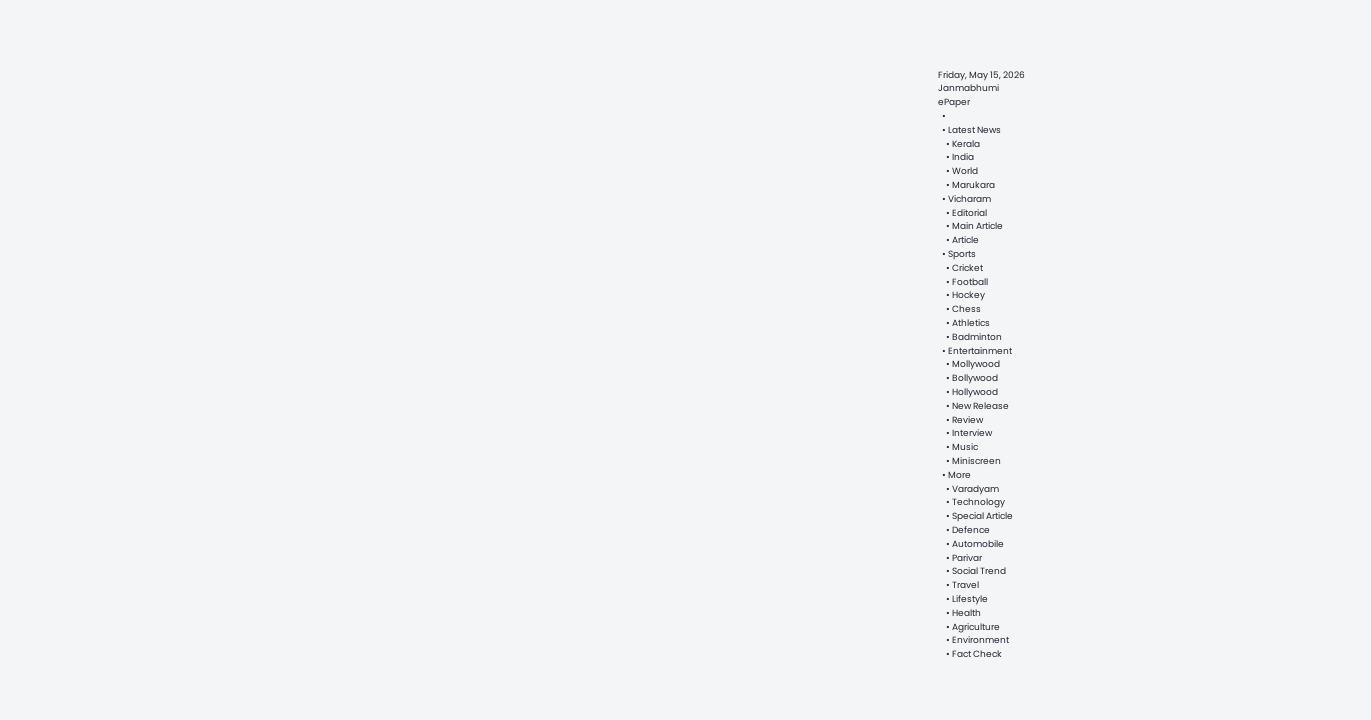Friday, May 15, 2026
Janmabhumi
ePaper
  •
  • Latest News
    • Kerala
    • India
    • World
    • Marukara
  • Vicharam
    • Editorial
    • Main Article
    • Article
  • Sports
    • Cricket
    • Football
    • Hockey
    • Chess
    • Athletics
    • Badminton
  • Entertainment
    • Mollywood
    • Bollywood
    • Hollywood
    • New Release
    • Review
    • Interview
    • Music
    • Miniscreen
  • More
    • Varadyam
    • Technology
    • Special Article
    • Defence
    • Automobile
    • Parivar
    • Social Trend
    • Travel
    • Lifestyle
    • Health
    • Agriculture
    • Environment
    • Fact Check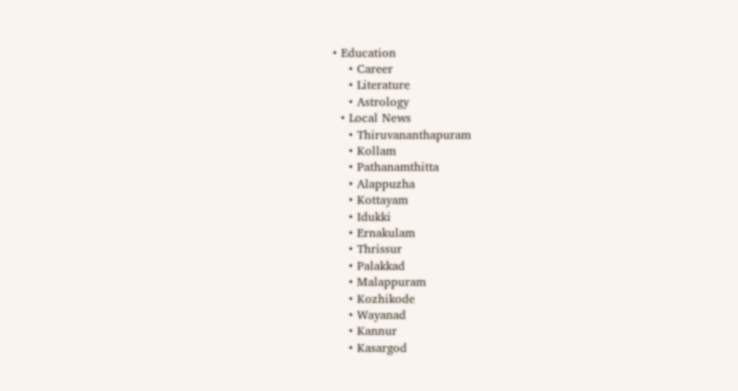• Education
    • Career
    • Literature
    • Astrology
  • Local News
    • Thiruvananthapuram
    • Kollam
    • Pathanamthitta
    • Alappuzha
    • Kottayam
    • Idukki
    • Ernakulam
    • Thrissur
    • Palakkad
    • Malappuram
    • Kozhikode
    • Wayanad
    • Kannur
    • Kasargod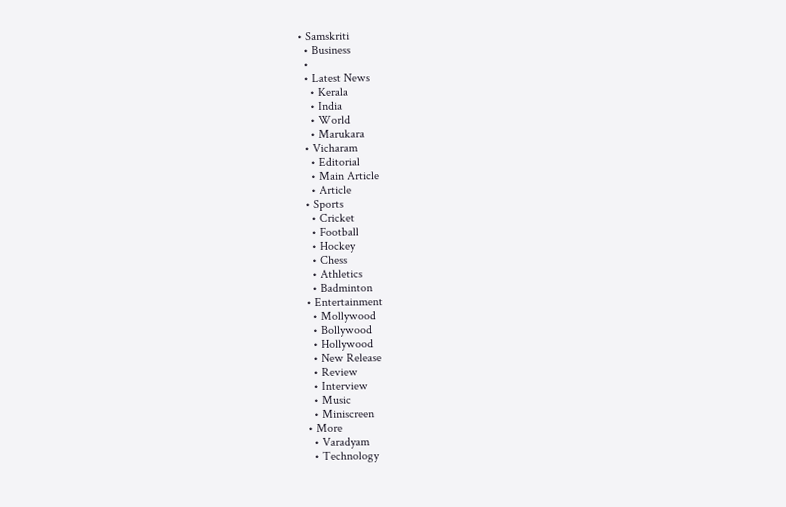• Samskriti
  • Business
  •
  • Latest News
    • Kerala
    • India
    • World
    • Marukara
  • Vicharam
    • Editorial
    • Main Article
    • Article
  • Sports
    • Cricket
    • Football
    • Hockey
    • Chess
    • Athletics
    • Badminton
  • Entertainment
    • Mollywood
    • Bollywood
    • Hollywood
    • New Release
    • Review
    • Interview
    • Music
    • Miniscreen
  • More
    • Varadyam
    • Technology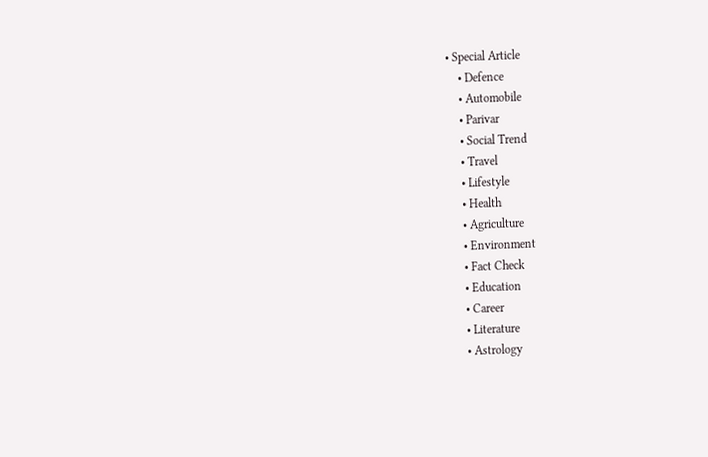• Special Article
    • Defence
    • Automobile
    • Parivar
    • Social Trend
    • Travel
    • Lifestyle
    • Health
    • Agriculture
    • Environment
    • Fact Check
    • Education
    • Career
    • Literature
    • Astrology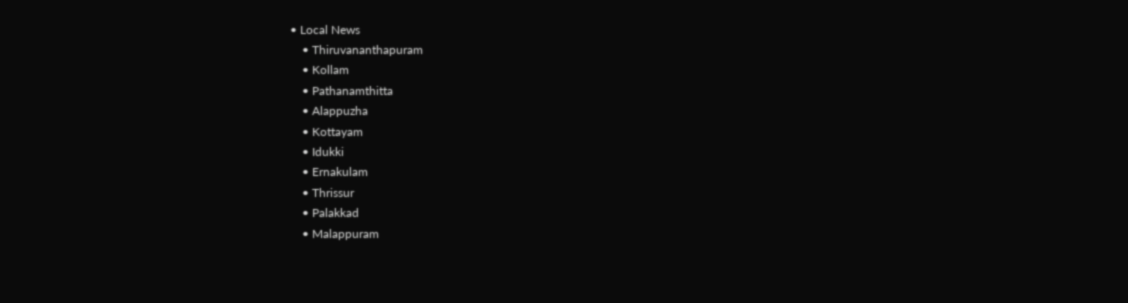• Local News
    • Thiruvananthapuram
    • Kollam
    • Pathanamthitta
    • Alappuzha
    • Kottayam
    • Idukki
    • Ernakulam
    • Thrissur
    • Palakkad
    • Malappuram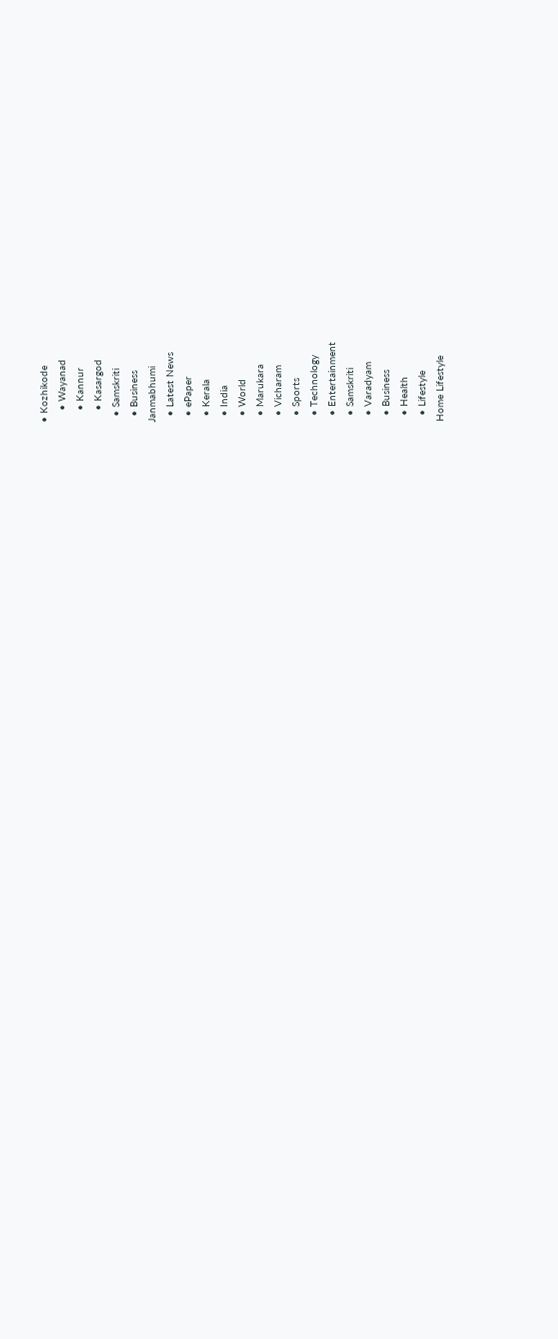• Kozhikode
    • Wayanad
    • Kannur
    • Kasargod
  • Samskriti
  • Business
Janmabhumi
  • Latest News
  • ePaper
  • Kerala
  • India
  • World
  • Marukara
  • Vicharam
  • Sports
  • Technology
  • Entertainment
  • Samskriti
  • Varadyam
  • Business
  • Health
  • Lifestyle
Home Lifestyle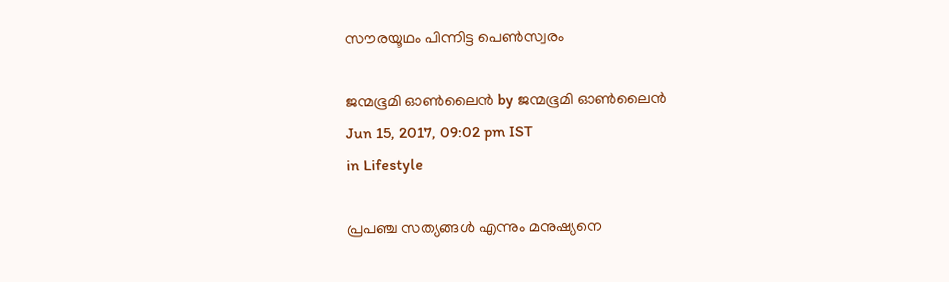സൗരയൂഥം പിന്നിട്ട പെണ്‍സ്വരം

ജന്മഭൂമി ഓണ്‍ലൈന്‍ by ജന്മഭൂമി ഓണ്‍ലൈന്‍
Jun 15, 2017, 09:02 pm IST
in Lifestyle

പ്രപഞ്ച സത്യങ്ങള്‍ എന്നും മനുഷ്യനെ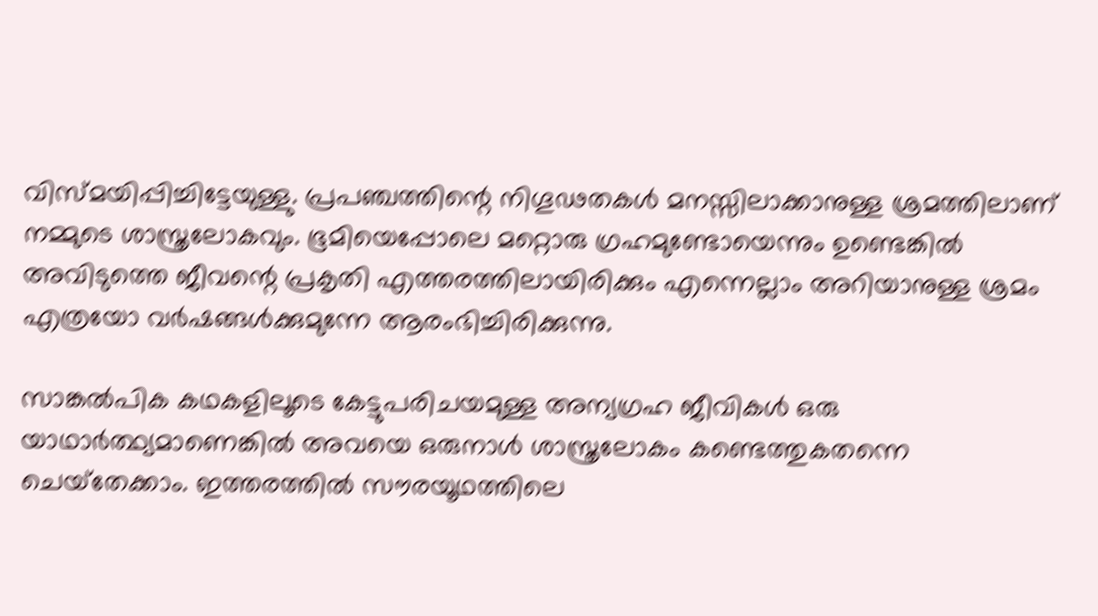വിസ്മയിപ്പിച്ചിട്ടേയുള്ളു. പ്രപഞ്ചത്തിന്റെ നിഗൂഢതകള്‍ മനസ്സിലാക്കാനുള്ള ശ്രമത്തിലാണ് നമ്മുടെ ശാസ്ത്രലോകവും. ഭൂമിയെപ്പോലെ മറ്റൊരു ഗ്രഹമുണ്ടോയെന്നും ഉണ്ടെങ്കില്‍ അവിടുത്തെ ജീവന്റെ പ്രകൃതി എത്തരത്തിലായിരിക്കും എന്നെല്ലാം അറിയാനുള്ള ശ്രമം എത്രയോ വര്‍ഷങ്ങള്‍ക്കുമുന്നേ ആരംഭിച്ചിരിക്കുന്നു.

സാങ്കല്‍പിക കഥകളിലൂടെ കേട്ടുപരിചയമുള്ള അന്യഗ്രഹ ജീവികള്‍ ഒരു യാഥാര്‍ത്ഥ്യമാണെങ്കില്‍ അവയെ ഒരുനാള്‍ ശാസ്ത്രലോകം കണ്ടെത്തുകതന്നെ ചെയ്‌തേക്കാം. ഇത്തരത്തില്‍ സൗരയൂഥത്തിലെ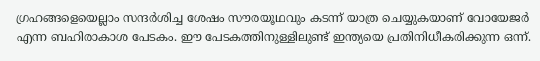ഗ്രഹങ്ങളെയെല്ലാം സന്ദര്‍ശിച്ച ശേഷം സൗരയൂഥവും കടന്ന് യാത്ര ചെയ്യുകയാണ് വോയേജര്‍ എന്ന ബഹിരാകാശ പേടകം. ഈ പേടകത്തിനുള്ളിലുണ്ട് ഇന്ത്യയെ പ്രതിനിധീകരിക്കുന്ന ഒന്ന്.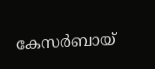കേസര്‍ബായ്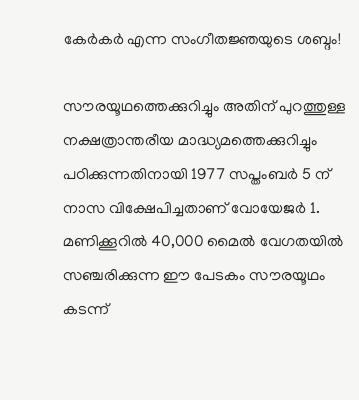കേര്‍കര്‍ എന്ന സംഗീതജ്ഞയുടെ ശബ്ദം!

സൗരയൂഥത്തെക്കുറിച്ചും അതിന് പുറത്തുള്ള നക്ഷത്രാന്തരീയ മാദ്ധ്യമത്തെക്കുറിച്ചും പഠിക്കുന്നതിനായി 1977 സപ്തംബര്‍ 5 ന് നാസ വിക്ഷേപിച്ചതാണ് വോയേജര്‍ 1. മണിക്കൂറില്‍ 40,000 മൈല്‍ വേഗതയില്‍ സഞ്ചരിക്കുന്ന ഈ പേടകം സൗരയൂഥം കടന്ന്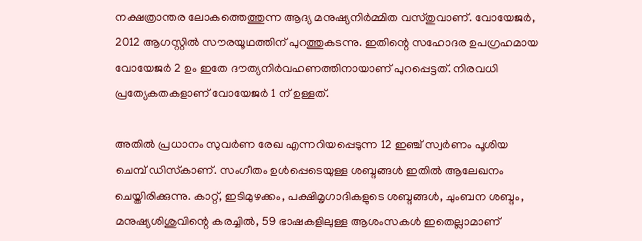നക്ഷത്രാന്തര ലോകത്തെത്തുന്ന ആദ്യ മനുഷ്യനിര്‍മ്മിത വസ്തുവാണ്. വോയേജര്‍, 2012 ആഗസ്റ്റില്‍ സൗരയൂഥത്തിന് പുറത്തുകടന്നു. ഇതിന്റെ സഹോദര ഉപഗ്രഹമായ വോയേജര്‍ 2 ഉം ഇതേ ദൗത്യനിര്‍വഹണത്തിനായാണ് പുറപ്പെട്ടത്. നിരവധി പ്രത്യേകതകളാണ് വോയേജര്‍ 1 ന് ഉള്ളത്.

അതില്‍ പ്രധാനം സുവര്‍ണ രേഖ എന്നറിയപ്പെടുന്ന 12 ഇഞ്ച് സ്വര്‍ണം പൂശിയ ചെമ്പ് ഡിസ്‌കാണ്. സംഗീതം ഉള്‍പ്പെടെയുള്ള ശബ്ദങ്ങള്‍ ഇതില്‍ ആലേഖനം ചെയ്തിരിക്കുന്നു. കാറ്റ്, ഇടിമുഴക്കം, പക്ഷിമൃഗാദികളുടെ ശബ്ദങ്ങള്‍, ചുംബന ശബ്ദം, മനുഷ്യശിശുവിന്റെ കരച്ചില്‍, 59 ഭാഷകളിലുള്ള ആശംസകള്‍ ഇതെല്ലാമാണ്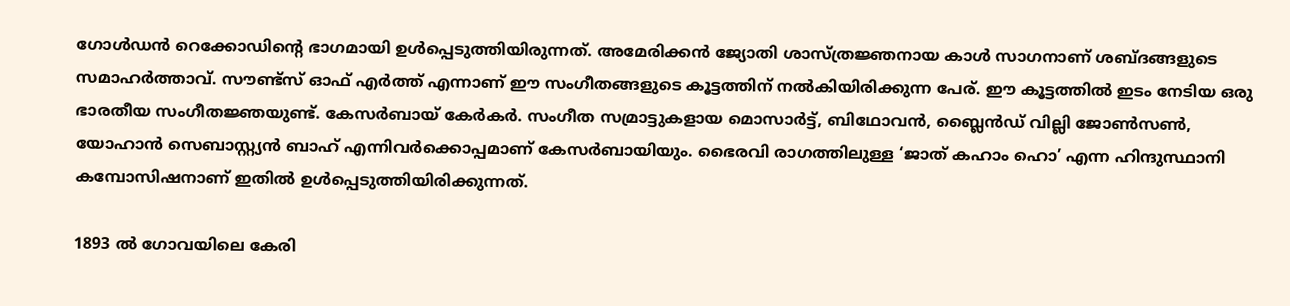ഗോള്‍ഡന്‍ റെക്കോഡിന്റെ ഭാഗമായി ഉള്‍പ്പെടുത്തിയിരുന്നത്. അമേരിക്കന്‍ ജ്യോതി ശാസ്ത്രജ്ഞനായ കാള്‍ സാഗനാണ് ശബ്ദങ്ങളുടെ സമാഹര്‍ത്താവ്. സൗണ്ട്‌സ് ഓഫ് എര്‍ത്ത് എന്നാണ് ഈ സംഗീതങ്ങളുടെ കൂട്ടത്തിന് നല്‍കിയിരിക്കുന്ന പേര്. ഈ കൂട്ടത്തില്‍ ഇടം നേടിയ ഒരു ഭാരതീയ സംഗീതജ്ഞയുണ്ട്. കേസര്‍ബായ് കേര്‍കര്‍. സംഗീത സമ്രാട്ടുകളായ മൊസാര്‍ട്ട്, ബിഥോവന്‍, ബ്ലൈന്‍ഡ് വില്ലി ജോണ്‍സണ്‍, യോഹാന്‍ സെബാസ്റ്റ്യന്‍ ബാഹ് എന്നിവര്‍ക്കൊപ്പമാണ് കേസര്‍ബായിയും. ഭൈരവി രാഗത്തിലുള്ള ‘ജാത് കഹാം ഹൊ’ എന്ന ഹിന്ദുസ്ഥാനി കമ്പോസിഷനാണ് ഇതില്‍ ഉള്‍പ്പെടുത്തിയിരിക്കുന്നത്.

1893 ല്‍ ഗോവയിലെ കേരി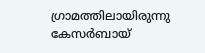ഗ്രാമത്തിലായിരുന്നു കേസര്‍ബായ്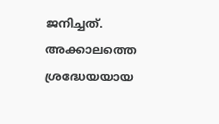ജനിച്ചത്. അക്കാലത്തെ ശ്രദ്ധേയയായ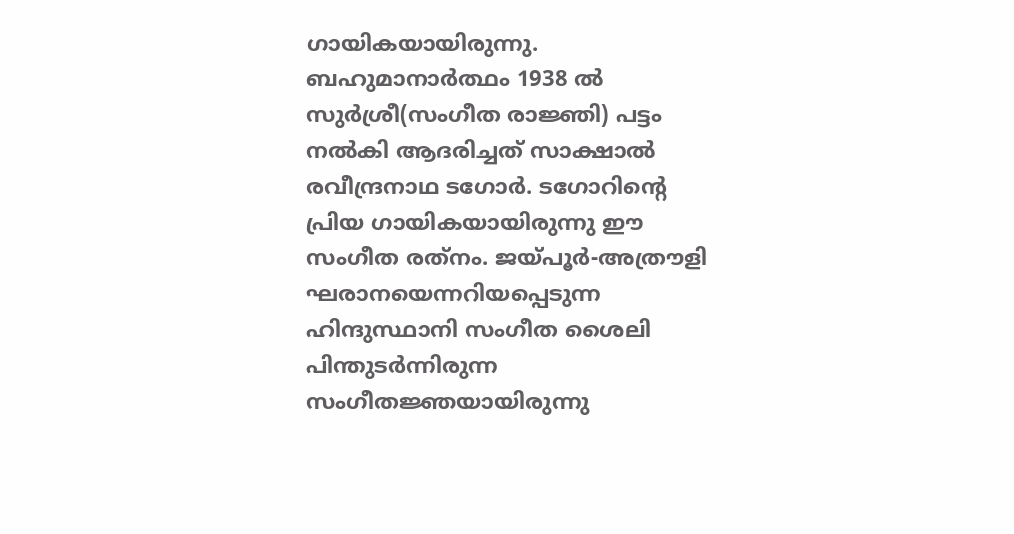ഗായികയായിരുന്നു. ബഹുമാനാര്‍ത്ഥം 1938 ല്‍ സുര്‍ശ്രീ(സംഗീത രാജ്ഞി) പട്ടം നല്‍കി ആദരിച്ചത് സാക്ഷാല്‍ രവീന്ദ്രനാഥ ടഗോര്‍. ടഗോറിന്റെ പ്രിയ ഗായികയായിരുന്നു ഈ സംഗീത രത്‌നം. ജയ്‌പൂര്‍-അത്രൗളി ഘരാനയെന്നറിയപ്പെടുന്ന ഹിന്ദുസ്ഥാനി സംഗീത ശൈലി പിന്തുടര്‍ന്നിരുന്ന സംഗീതജ്ഞയായിരുന്നു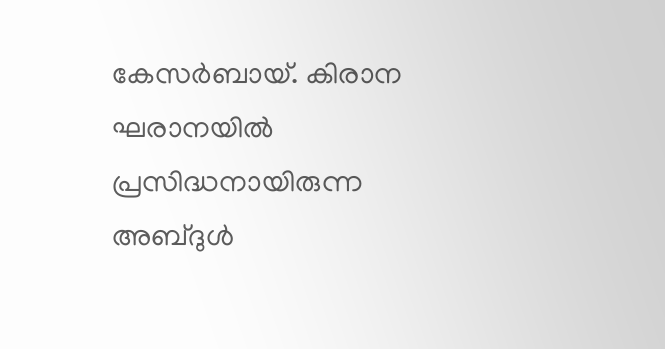കേസര്‍ബായ്. കിരാന ഘരാനയില്‍ പ്രസിദ്ധനായിരുന്ന അബ്ദുള്‍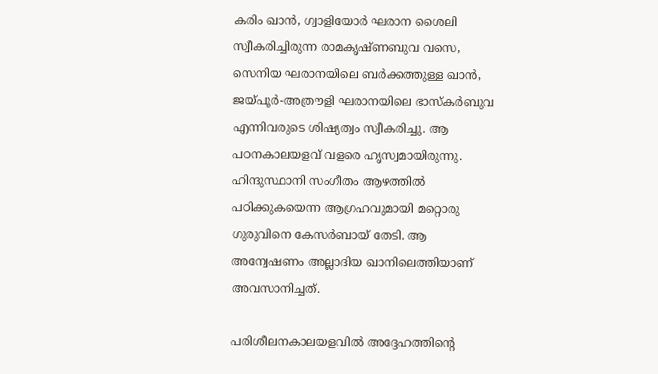കരിം ഖാന്‍, ഗ്വാളിയോര്‍ ഘരാന ശൈലി സ്വീകരിച്ചിരുന്ന രാമകൃഷ്ണബുവ വസെ, സെനിയ ഘരാനയിലെ ബര്‍ക്കത്തുള്ള ഖാന്‍, ജയ്‌പൂര്‍-അത്രൗളി ഘരാനയിലെ ഭാസ്‌കര്‍ബുവ എന്നിവരുടെ ശിഷ്യത്വം സ്വീകരിച്ചു. ആ പഠനകാലയളവ് വളരെ ഹൃസ്വമായിരുന്നു. ഹിന്ദുസ്ഥാനി സംഗീതം ആഴത്തില്‍ പഠിക്കുകയെന്ന ആഗ്രഹവുമായി മറ്റൊരു ഗുരുവിനെ കേസര്‍ബായ് തേടി. ആ അന്വേഷണം അല്ലാദിയ ഖാനിലെത്തിയാണ് അവസാനിച്ചത്.

പരിശീലനകാലയളവില്‍ അദ്ദേഹത്തിന്റെ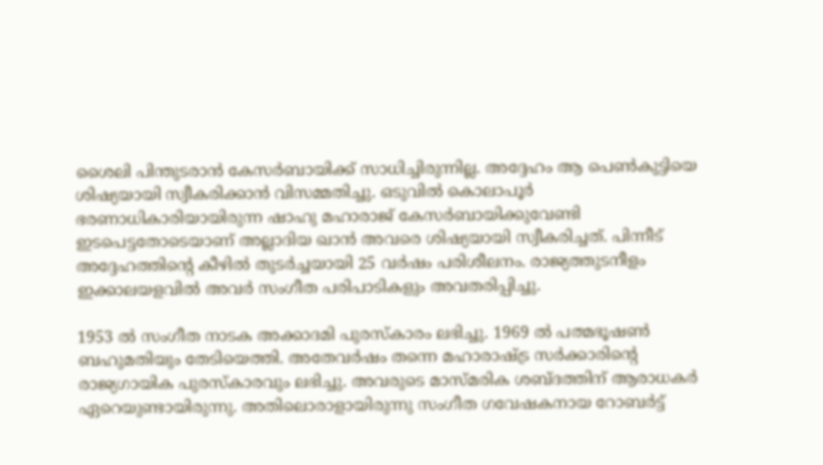ശൈലി പിന്തുടരാന്‍ കേസര്‍ബായിക്ക് സാധിച്ചിരുന്നില്ല. അദ്ദേഹം ആ പെണ്‍കുട്ടിയെ ശിഷ്യയായി സ്വീകരിക്കാന്‍ വിസമ്മതിച്ചു. ഒടുവില്‍ കൊലാപൂര്‍ ഭരണാധികാരിയായിരുന്ന ഷാഹു മഹാരാജ് കേസര്‍ബായിക്കുവേണ്ടി ഇടപെട്ടതോടെയാണ് അല്ലാദിയ ഖാന്‍ അവരെ ശിഷ്യയായി സ്വീകരിച്ചത്. പിന്നീട് അദ്ദേഹത്തിന്റെ കീഴില്‍ തുടര്‍ച്ചയായി 25 വര്‍ഷം പരിശീലനം. രാജ്യത്തുടനീളം ഇക്കാലയളവില്‍ അവര്‍ സംഗീത പരിപാടികളും അവതരിപ്പിച്ചു.

1953 ല്‍ സംഗീത നാടക അക്കാദമി പുരസ്‌കാരം ലഭിച്ചു. 1969 ല്‍ പത്മഭൂഷണ്‍ ബഹുമതിയും തേടിയെത്തി. അതേവര്‍ഷം തന്നെ മഹാരാഷ്‌ട്ര സര്‍ക്കാരിന്റെ രാജ്യഗായിക പുരസ്‌കാരവും ലഭിച്ചു. അവരുടെ മാസ്മരിക ശബ്ദത്തിന് ആരാധകര്‍ ഏറെയുണ്ടായിരുന്നു. അതിലൊരാളായിരുന്നു സംഗീത ഗവേഷകനായ റോബര്‍ട്ട്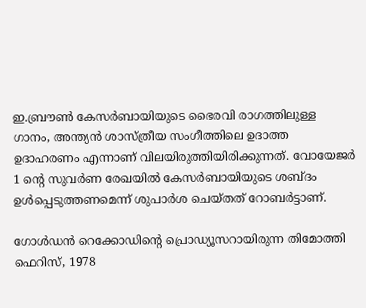ഇ.ബ്രൗണ്‍ കേസര്‍ബായിയുടെ ഭൈരവി രാഗത്തിലുള്ള ഗാനം, അന്ത്യന്‍ ശാസ്ത്രീയ സംഗീത്തിലെ ഉദാത്ത ഉദാഹരണം എന്നാണ് വിലയിരുത്തിയിരിക്കുന്നത്. വോയേജര്‍ 1 ന്റെ സുവര്‍ണ രേഖയില്‍ കേസര്‍ബായിയുടെ ശബ്ദം ഉള്‍പ്പെടുത്തണമെന്ന് ശുപാര്‍ശ ചെയ്തത് റോബര്‍ട്ടാണ്.

ഗോള്‍ഡന്‍ റെക്കോഡിന്റെ പ്രൊഡ്യൂസറായിരുന്ന തിമോത്തി ഫെറിസ്, 1978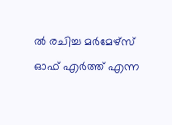ല്‍ രചിച്ച മര്‍മേഴ്‌സ് ഓഫ് എര്‍ത്ത് എന്ന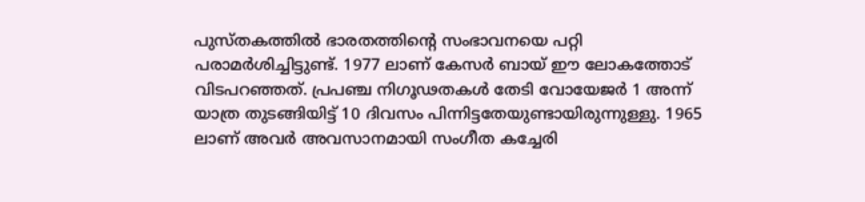പുസ്തകത്തില്‍ ഭാരതത്തിന്റെ സംഭാവനയെ പറ്റി പരാമര്‍ശിച്ചിട്ടുണ്ട്. 1977 ലാണ് കേസര്‍ ബായ് ഈ ലോകത്തോട് വിടപറഞ്ഞത്. പ്രപഞ്ച നിഗൂഢതകള്‍ തേടി വോയേജര്‍ 1 അന്ന് യാത്ര തുടങ്ങിയിട്ട് 10 ദിവസം പിന്നിട്ടതേയുണ്ടായിരുന്നുള്ളു. 1965 ലാണ് അവര്‍ അവസാനമായി സംഗീത കച്ചേരി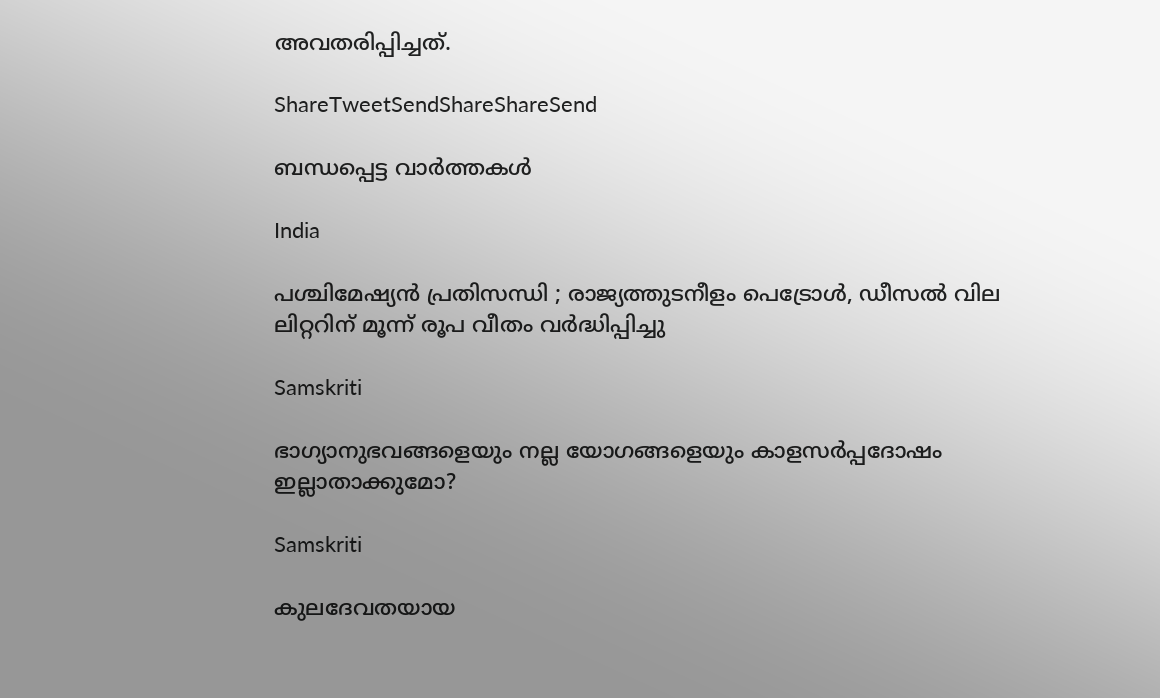അവതരിപ്പിച്ചത്.

ShareTweetSendShareShareSend

ബന്ധപ്പെട്ട വാര്‍ത്തകള്‍

India

പശ്ചിമേഷ്യൻ പ്രതിസന്ധി ; രാജ്യത്തുടനീളം പെട്രോൾ, ഡീസൽ വില ലിറ്ററിന് മൂന്ന് രൂപ വീതം വർദ്ധിപ്പിച്ചു

Samskriti

ഭാഗ്യാനുഭവങ്ങളെയും നല്ല യോഗങ്ങളെയും കാളസര്‍പ്പദോഷം ഇല്ലാതാക്കുമോ?

Samskriti

കുലദേവതയായ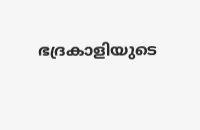ഭദ്രകാളിയുടെ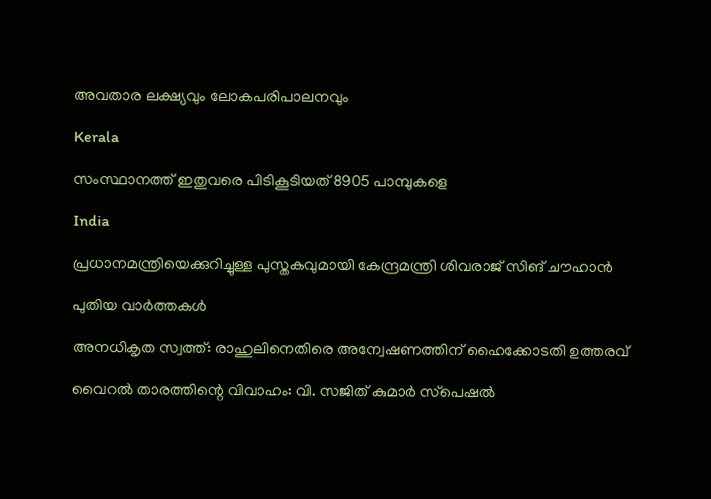അവതാര ലക്ഷ്യവും ലോകപരിപാലനവും

Kerala

സംസ്ഥാനത്ത് ഇതുവരെ പിടികൂടിയത് 8905 പാമ്പുകളെ

India

പ്രധാനമന്ത്രിയെക്കുറിച്ചുള്ള പുസ്തകവുമായി കേന്ദ്രമന്ത്രി ശിവരാജ് സിങ് ചൗഹാന്‍

പുതിയ വാര്‍ത്തകള്‍

അനധികൃത സ്വത്ത്: രാഹുലിനെതിരെ അന്വേഷണത്തിന് ഹൈക്കോടതി ഉത്തരവ്

വൈറല്‍ താരത്തിന്റെ വിവാഹം: വി. സജിത് കുമാര്‍ സ്‌പെഷല്‍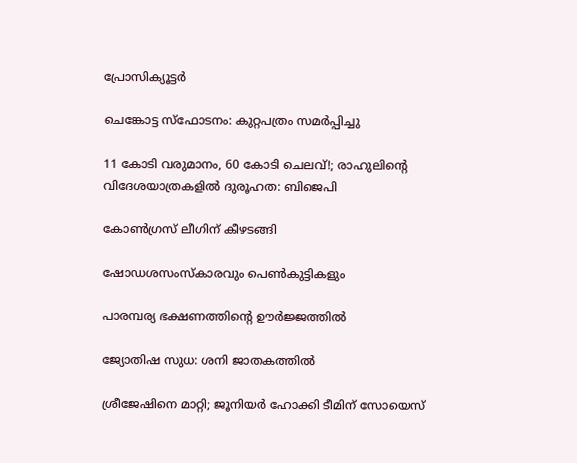പ്രോസിക്യൂട്ടര്‍

ചെങ്കോട്ട സ്‌ഫോടനം: കുറ്റപത്രം സമര്‍പ്പിച്ചു

11 കോടി വരുമാനം, 60 കോടി ചെലവ്!; രാഹുലിന്റെ വിദേശയാത്രകളില്‍ ദുരൂഹത: ബിജെപി

കോണ്‍ഗ്രസ് ലീഗിന് കീഴടങ്ങി

ഷോഡശസംസ്‌കാരവും പെണ്‍കുട്ടികളും

പാരമ്പര്യ ഭക്ഷണത്തിന്റെ ഊര്‍ജ്ജത്തില്‍

ജ്യോതിഷ സുധ: ശനി ജാതകത്തില്‍

ശ്രീജേഷിനെ മാറ്റി; ജൂനിയര്‍ ഹോക്കി ടീമിന് സോയെസ്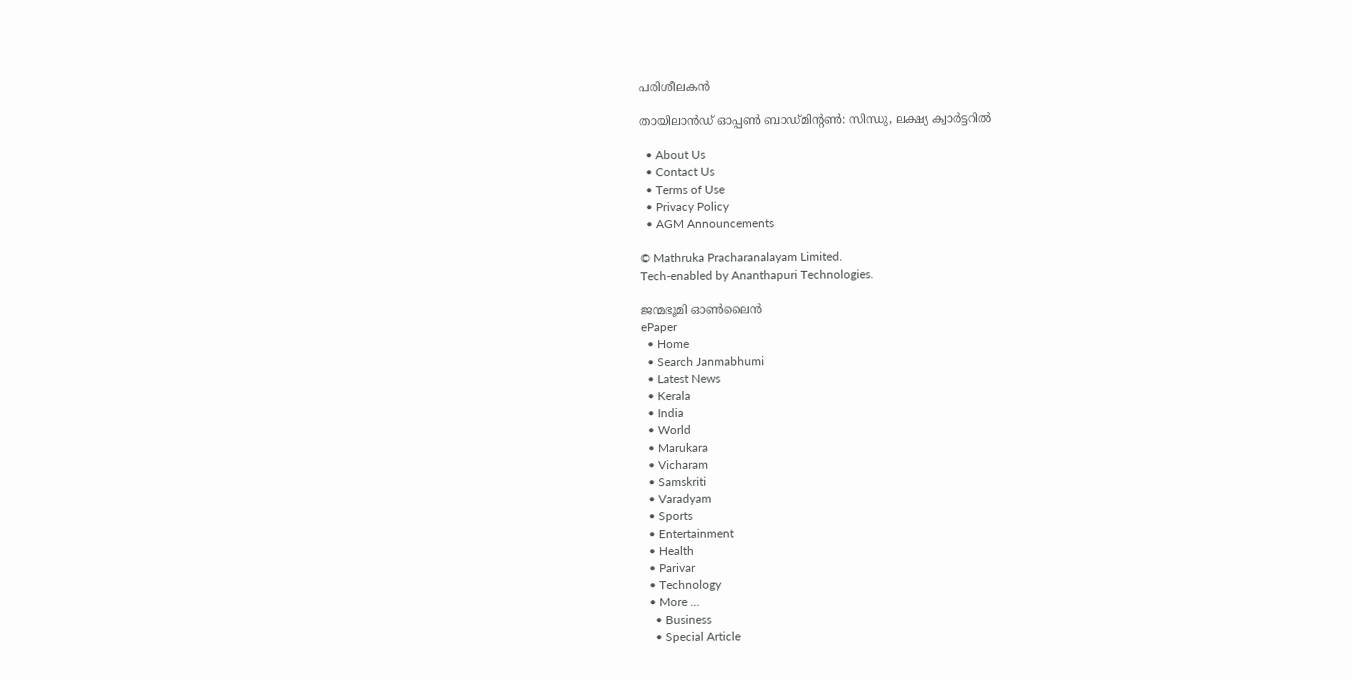പരിശീലകന്‍

തായിലാന്‍ഡ് ഓപ്പണ്‍ ബാഡ്മിന്റണ്‍: സിന്ധു, ലക്ഷ്യ ക്വാര്‍ട്ടറില്‍

  • About Us
  • Contact Us
  • Terms of Use
  • Privacy Policy
  • AGM Announcements

© Mathruka Pracharanalayam Limited.
Tech-enabled by Ananthapuri Technologies.

ജന്മഭൂമി ഓണ്‍ലൈന്‍
ePaper
  • Home
  • Search Janmabhumi
  • Latest News
  • Kerala
  • India
  • World
  • Marukara
  • Vicharam
  • Samskriti
  • Varadyam
  • Sports
  • Entertainment
  • Health
  • Parivar
  • Technology
  • More …
    • Business
    • Special Article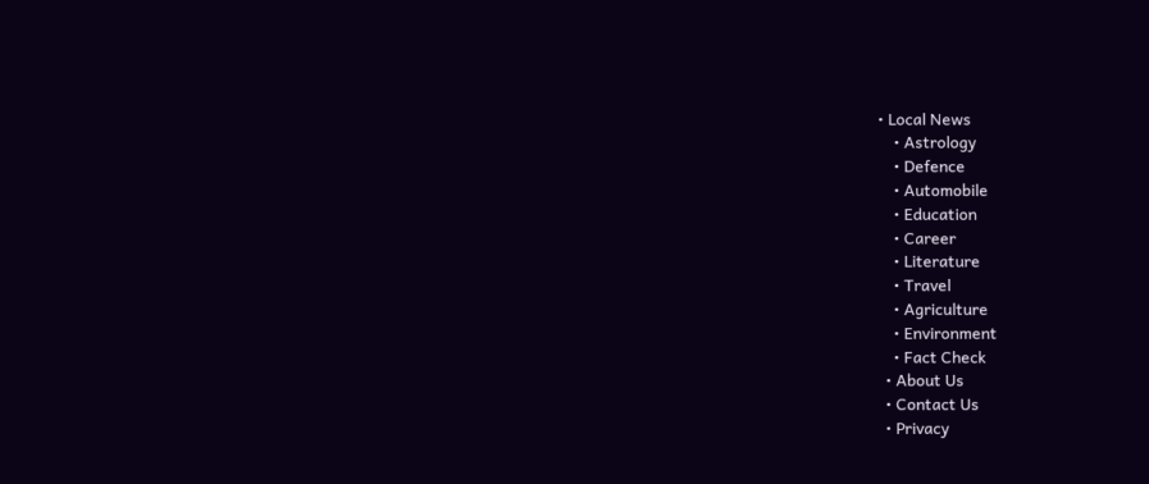• Local News
    • Astrology
    • Defence
    • Automobile
    • Education
    • Career
    • Literature
    • Travel
    • Agriculture
    • Environment
    • Fact Check
  • About Us
  • Contact Us
  • Privacy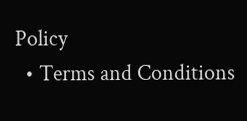Policy
  • Terms and Conditions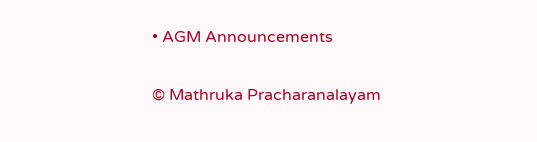• AGM Announcements

© Mathruka Pracharanalayam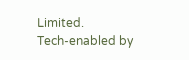Limited.
Tech-enabled by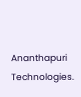Ananthapuri Technologies.